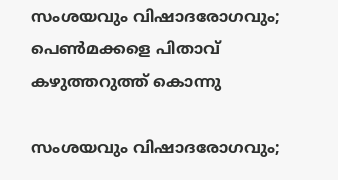സംശയവും വിഷാദരോഗവും; പെൺമക്കളെ പിതാവ് കഴുത്തറുത്ത് കൊന്നു

സംശയവും വിഷാദരോഗവും;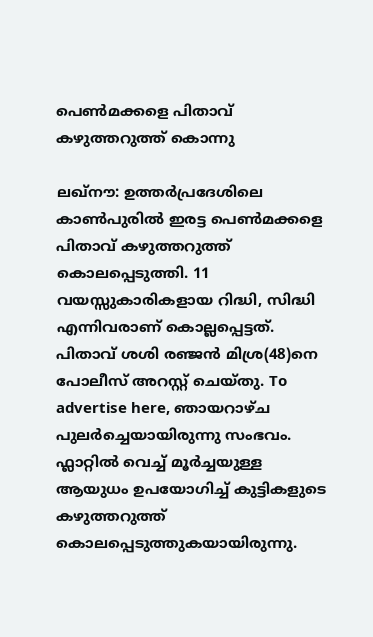പെൺമക്കളെ പിതാവ് കഴുത്തറുത്ത് കൊന്നു

ലഖ്നൗ: ഉത്തർപ്രദേശിലെ കാൺപുരിൽ ഇരട്ട പെൺമക്കളെ പിതാവ് കഴുത്തറുത്ത് കൊലപ്പെടുത്തി. 11 വയസ്സുകാരികളായ റിദ്ധി, സിദ്ധി എന്നിവരാണ് കൊല്ലപ്പെട്ടത്. പിതാവ് ശശി രഞ്ജൻ മിശ്ര(48)നെ പോലീസ് അറസ്റ്റ് ചെയ്തു. To advertise here, ഞായറാഴ്ച പുലർച്ചെയായിരുന്നു സംഭവം. ഫ്ലാറ്റിൽ വെച്ച് മൂർച്ചയുള്ള ആയുധം ഉപയോഗിച്ച് കുട്ടികളുടെ കഴുത്തറുത്ത് കൊലപ്പെടുത്തുകയായിരുന്നു.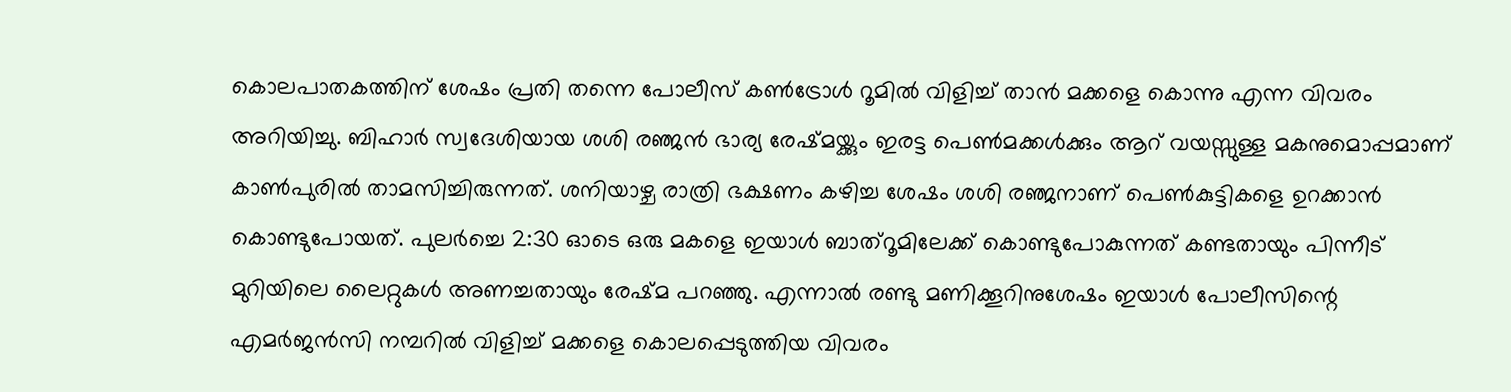കൊലപാതകത്തിന് ശേഷം പ്രതി തന്നെ പോലീസ് കൺട്രോൾ റൂമിൽ വിളിച്ച് താൻ മക്കളെ കൊന്നു എന്ന വിവരം അറിയിച്ചു. ബിഹാർ സ്വദേശിയായ ശശി രഞ്ജൻ ഭാര്യ രേഷ്മയ്ക്കും ഇരട്ട പെൺമക്കൾക്കും ആറ് വയസ്സുള്ള മകനുമൊപ്പമാണ് കാൺപുരിൽ താമസിച്ചിരുന്നത്. ശനിയാഴ്ച രാത്രി ഭക്ഷണം കഴിച്ച ശേഷം ശശി രഞ്ജനാണ് പെൺകുട്ടികളെ ഉറക്കാൻ കൊണ്ടുപോയത്. പുലർച്ചെ 2:30 ഓടെ ഒരു മകളെ ഇയാൾ ബാത്റൂമിലേക്ക് കൊണ്ടുപോകുന്നത് കണ്ടതായും പിന്നീട് മുറിയിലെ ലൈറ്റുകൾ അണച്ചതായും രേഷ്മ പറഞ്ഞു. എന്നാൽ രണ്ടു മണിക്കൂറിനുശേഷം ഇയാൾ പോലീസിന്റെ എമർജൻസി നമ്പറിൽ വിളിച്ച് മക്കളെ കൊലപ്പെടുത്തിയ വിവരം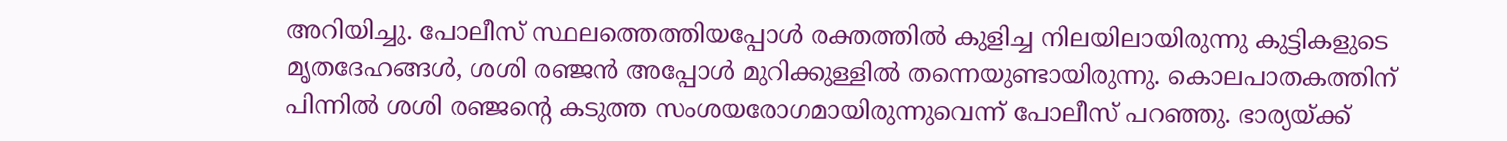അറിയിച്ചു. പോലീസ് സ്ഥലത്തെത്തിയപ്പോൾ രക്തത്തിൽ കുളിച്ച നിലയിലായിരുന്നു കുട്ടികളുടെ മൃതദേഹങ്ങൾ, ശശി രഞ്ജൻ അപ്പോൾ മുറിക്കുള്ളിൽ തന്നെയുണ്ടായിരുന്നു. കൊലപാതകത്തിന് പിന്നിൽ ശശി രഞ്ജന്റെ കടുത്ത സംശയരോഗമായിരുന്നുവെന്ന് പോലീസ് പറഞ്ഞു. ഭാര്യയ്ക്ക്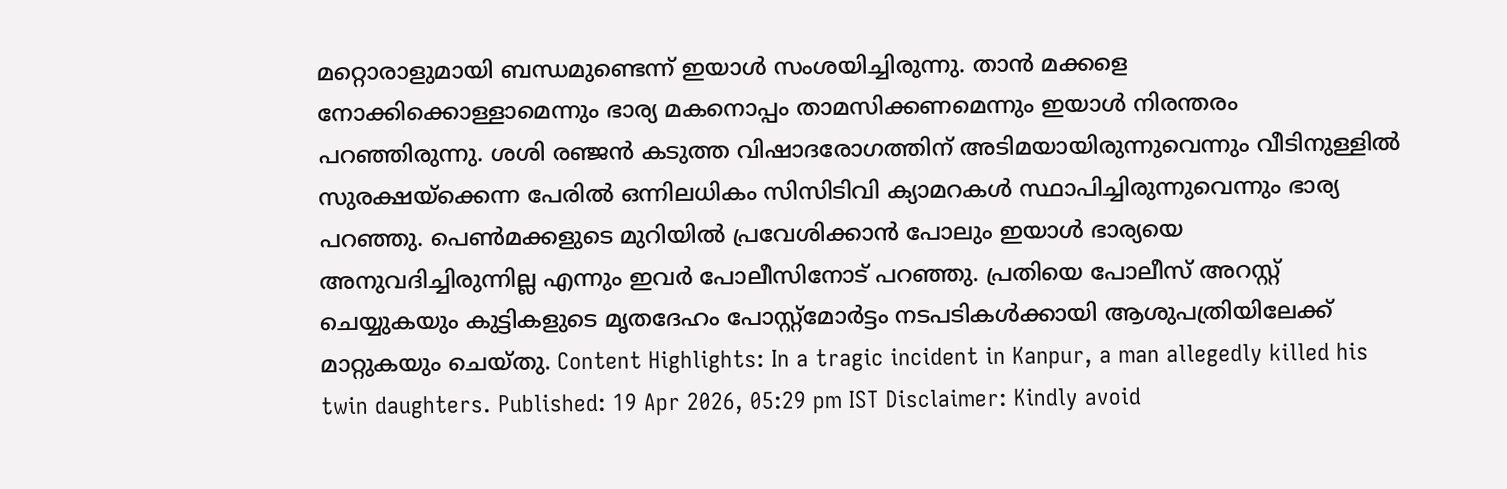മറ്റൊരാളുമായി ബന്ധമുണ്ടെന്ന് ഇയാൾ സംശയിച്ചിരുന്നു. താൻ മക്കളെ നോക്കിക്കൊള്ളാമെന്നും ഭാര്യ മകനൊപ്പം താമസിക്കണമെന്നും ഇയാൾ നിരന്തരം പറഞ്ഞിരുന്നു. ശശി രഞ്ജൻ കടുത്ത വിഷാദരോഗത്തിന് അടിമയായിരുന്നുവെന്നും വീടിനുള്ളിൽ സുരക്ഷയ്ക്കെന്ന പേരിൽ ഒന്നിലധികം സിസിടിവി ക്യാമറകൾ സ്ഥാപിച്ചിരുന്നുവെന്നും ഭാര്യ പറഞ്ഞു. പെൺമക്കളുടെ മുറിയിൽ പ്രവേശിക്കാൻ പോലും ഇയാൾ ഭാര്യയെ അനുവദിച്ചിരുന്നില്ല എന്നും ഇവർ പോലീസിനോട് പറ‍ഞ്ഞു. പ്രതിയെ പോലീസ് അറസ്റ്റ് ചെയ്യുകയും കുട്ടികളുടെ മൃതദേഹം പോസ്റ്റ്മോർട്ടം നടപടികൾക്കായി ആശുപത്രിയിലേക്ക് മാറ്റുകയും ചെയ്തു. Content Highlights: In a tragic incident in Kanpur, a man allegedly killed his twin daughters. Published: 19 Apr 2026, 05:29 pm IST Disclaimer: Kindly avoid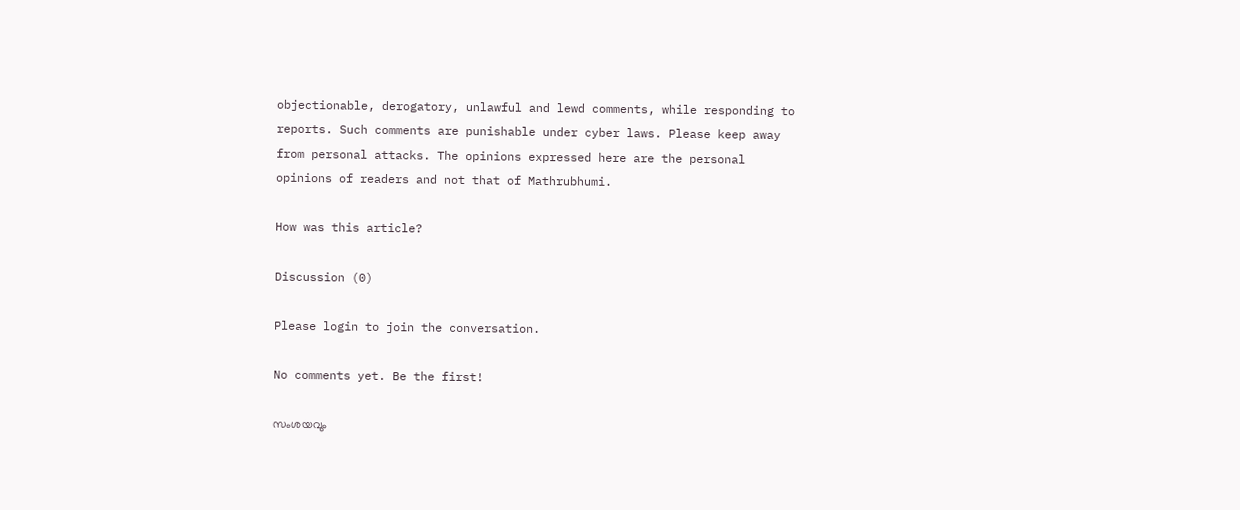objectionable, derogatory, unlawful and lewd comments, while responding to reports. Such comments are punishable under cyber laws. Please keep away from personal attacks. The opinions expressed here are the personal opinions of readers and not that of Mathrubhumi.

How was this article?

Discussion (0)

Please login to join the conversation.

No comments yet. Be the first!

സംശയവും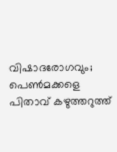വിഷാദരോഗവും; പെൺമക്കളെ പിതാവ് കഴുത്തറുത്ത്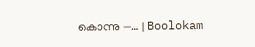കൊന്നു —… | Boolokam